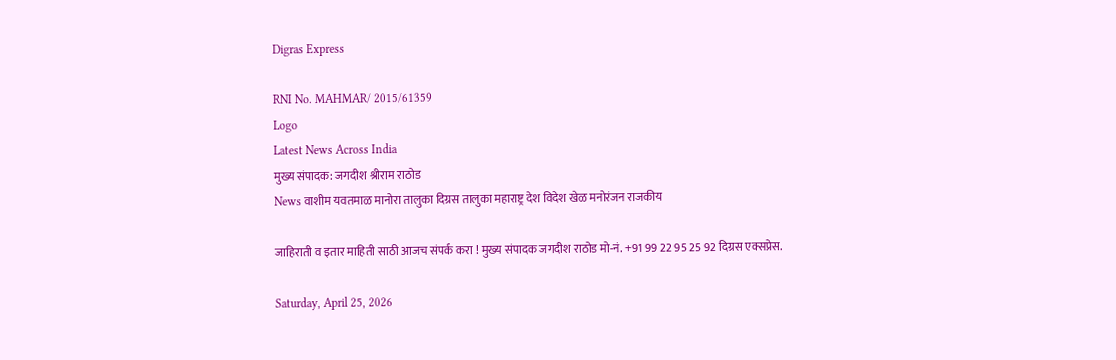Digras Express

RNI No. MAHMAR/ 2015/61359
Logo
Latest News Across India
मुख्य संपादक: जगदीश श्रीराम राठोड
News वाशीम यवतमाळ मानोरा तालुका दिग्रस तालुका महाराष्ट्र देश विदेश खेळ मनोरंजन राजकीय

जाहिराती व इतार माहिती साठी आजच संपर्क करा ! मुख्य संपादक जगदीश राठोड मो-नं. +91 99 22 95 25 92 दिग्रस एक्सप्रेस.

Saturday, April 25, 2026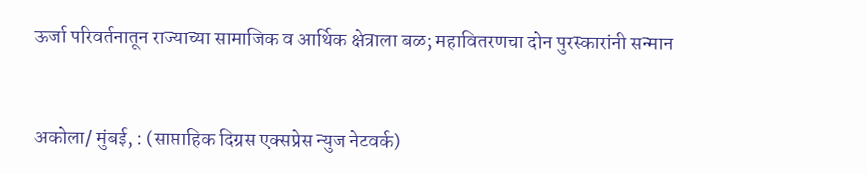ऊर्जा परिवर्तनातून राज्याच्या सामाजिक व आर्थिक क्षेत्राला बळ; महावितरणचा दोन पुरस्कारांनी सन्मान


अकोला/ मुंबई, : (साप्ताहिक दिग्रस एक्सप्रेस न्युज नेटवर्क)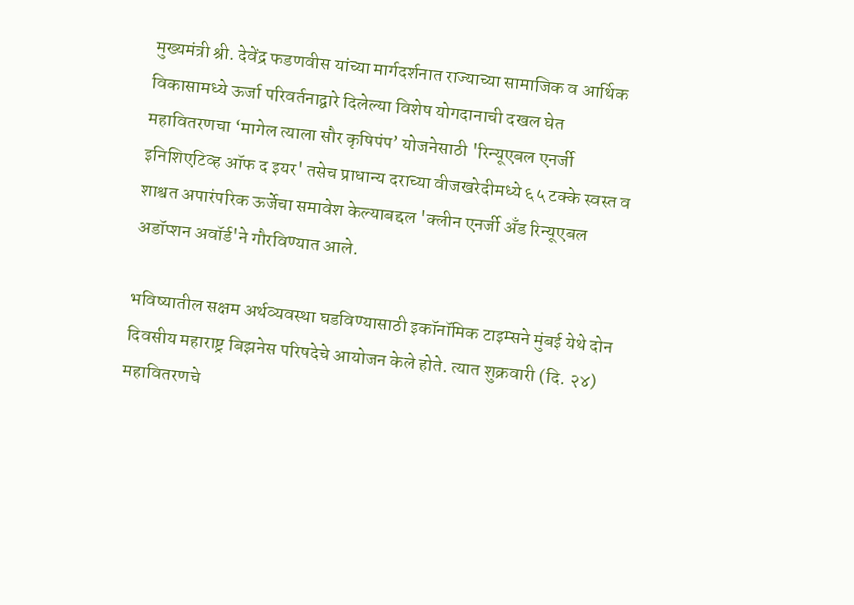मुख्यमंत्री श्री. देवेंद्र फडणवीस यांच्या मार्गदर्शनात राज्याच्या सामाजिक व आर्थिक विकासामध्ये ऊर्जा परिवर्तनाद्वारे दिलेल्या विशेष योगदानाची दखल घेत महावितरणचा ‘मागेल त्याला सौर कृषिपंप’ योजनेसाठी 'रिन्यूएबल एनर्जी इनिशिएटिव्ह ऑफ द इयर' तसेच प्राधान्य दराच्या वीजखरेदीमध्ये ६५ टक्के स्वस्त व शाश्वत अपारंपरिक ऊर्जेचा समावेश केल्याबद्दल 'क्लीन एनर्जी अँड रिन्यूएबल अडॉप्शन अवॉर्ड'ने गौरविण्यात आले.

भविष्यातील सक्षम अर्थव्यवस्था घडविण्यासाठी इकॉनॉमिक टाइम्सने मुंबई येथे दोन दिवसीय महाराष्ट्र बिझनेस परिषदेचे आयोजन केले होते. त्यात शुक्रवारी (दि. २४) महावितरणचे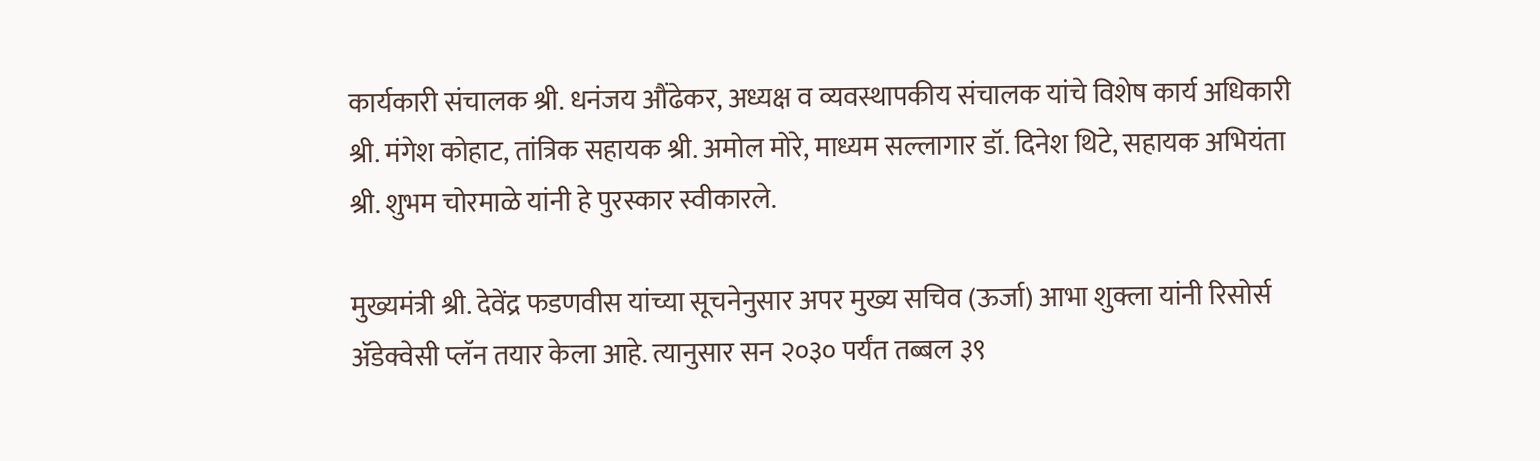कार्यकारी संचालक श्री. धनंजय औंढेकर, अध्यक्ष व व्यवस्थापकीय संचालक यांचे विशेष कार्य अधिकारी श्री. मंगेश कोहाट, तांत्रिक सहायक श्री. अमोल मोरे, माध्यम सल्लागार डॉ. दिनेश थिटे, सहायक अभियंता श्री. शुभम चोरमाळे यांनी हे पुरस्कार स्वीकारले.

मुख्यमंत्री श्री. देवेंद्र फडणवीस यांच्या सूचनेनुसार अपर मुख्य सचिव (ऊर्जा) आभा शुक्ला यांनी रिसोर्स ॲडेक्वेसी प्लॅन तयार केला आहे. त्यानुसार सन २०३० पर्यंत तब्बल ३९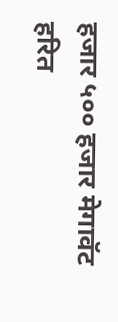हजार ५०० हजार मेगावॅट हरित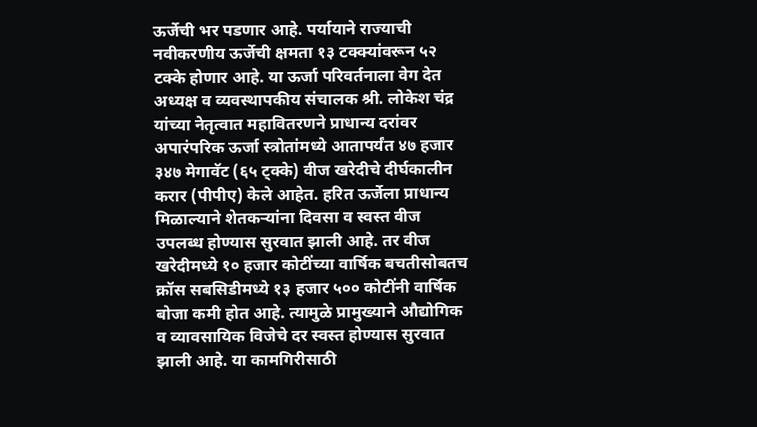ऊर्जेची भर पडणार आहे. पर्यायाने राज्याची नवीकरणीय ऊर्जेची क्षमता १३ टक्क्यांवरून ५२ टक्के होणार आहे. या ऊर्जा परिवर्तनाला वेग देत अध्यक्ष व व्यवस्थापकीय संचालक श्री. लोकेश चंद्र यांच्या नेतृत्वात महावितरणने प्राधान्य दरांवर अपारंपरिक ऊर्जा स्त्रोतांमध्ये आतापर्यंत ४७ हजार ३४७ मेगावॅट (६५ ट्क्के) वीज खरेदीचे दीर्घकालीन करार (पीपीए) केले आहेत. हरित ऊर्जेला प्राधान्य मिळाल्याने शेतकऱ्यांना दिवसा व स्वस्त वीज उपलब्ध होण्यास सुरवात झाली आहे. तर वीज खरेदीमध्ये १० हजार कोटींच्या वार्षिक बचतीसोबतच क्रॉस सबसिडीमध्ये १३ हजार ५०० कोटींनी वार्षिक बोजा कमी होत आहे. त्यामुळे प्रामुख्याने औद्योगिक व व्यावसायिक विजेचे दर स्वस्त होण्यास सुरवात झाली आहे. या कामगिरीसाठी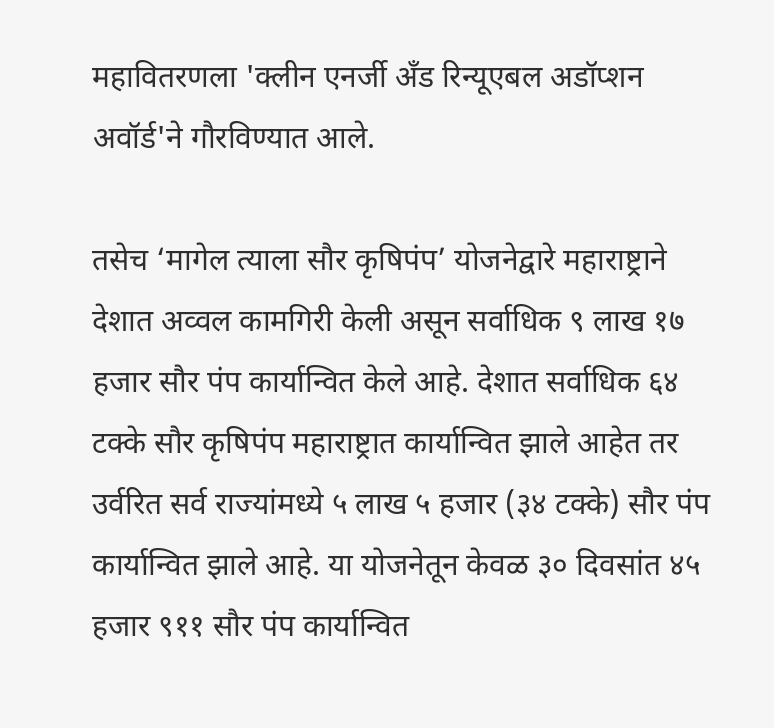महावितरणला 'क्लीन एनर्जी अँड रिन्यूएबल अडॉप्शन अवॉर्ड'ने गौरविण्यात आले.

तसेच ‘मागेल त्याला सौर कृषिपंप’ योजनेद्वारे महाराष्ट्राने देशात अव्वल कामगिरी केली असून सर्वाधिक ९ लाख १७ हजार सौर पंप कार्यान्वित केले आहे. देशात सर्वाधिक ६४ टक्के सौर कृषिपंप महाराष्ट्रात कार्यान्वित झाले आहेत तर उर्वरित सर्व राज्यांमध्ये ५ लाख ५ हजार (३४ टक्के) सौर पंप कार्यान्वित झाले आहे. या योजनेतून केवळ ३० दिवसांत ४५ हजार ९११ सौर पंप कार्यान्वित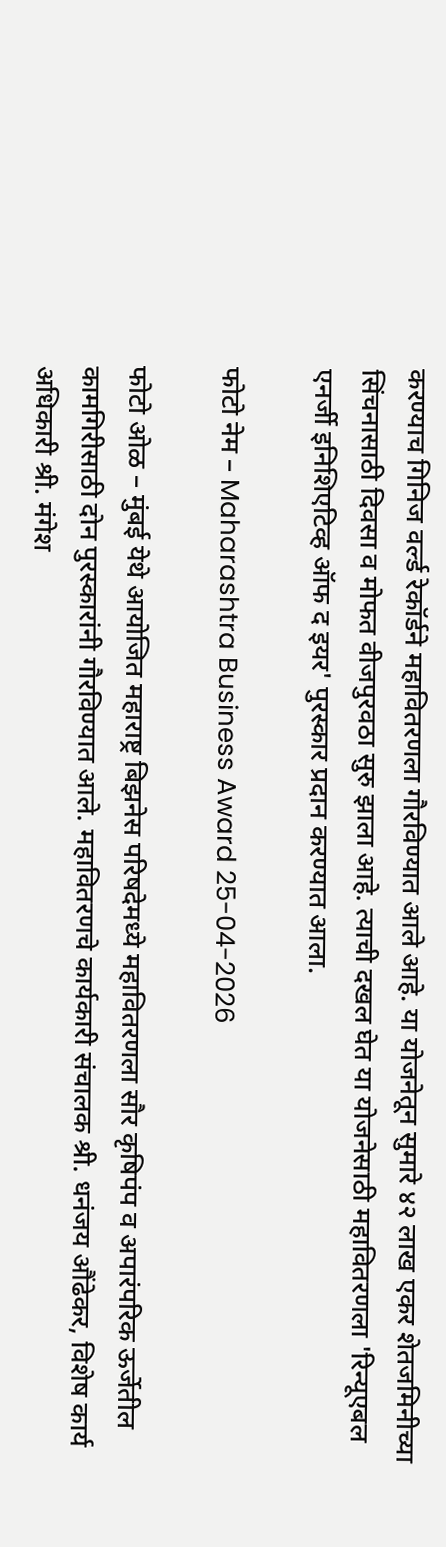करण्याच गिनिज वर्ल्ड रेकॉर्डने महावितरणला गौरविण्यात आले आहे. या योजनेतून सुमारे ४२ लाख एकर शेतजमिनीच्या सिंचनासाठी दिवसा व मोफत वीजपुरवठा सुरु झाला आहे. त्याची दखल घेत या योजनेसाठी महावितरणला 'रिन्यूएबल एनर्जी इनिशिएटिव्ह ऑफ द इयर' पुरस्कार प्रदान करण्यात आला.

फोटो नेम – Maharashtra Business Award 25-04-2026

फोटो ओळ – मुंबई येथे आयोजित महाराष्ट्र बिझनेस परिषदेमध्ये महावितरणला सौर कृषिपंप व अपारंपरिक ऊर्जेतील कामगिरीसाठी दोन पुरस्कारांनी गौरविण्यात आले. महावितरणचे कार्यकारी संचालक श्री. धनंजय औंढेकर, विशेष कार्य अधिकारी श्री. मंगेश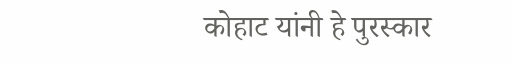कोहाट यांनी हे पुरस्कार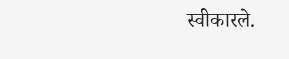स्वीकारले.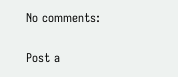No comments:

Post a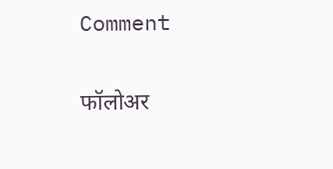Comment

फॉलोअर